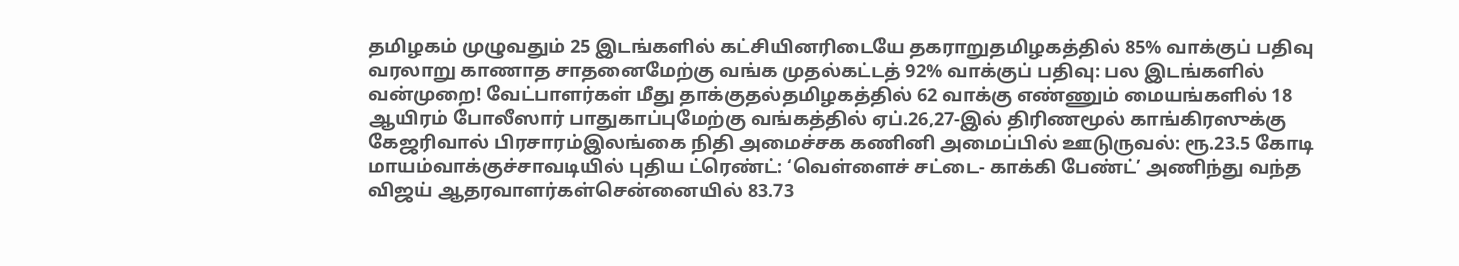தமிழகம் முழுவதும் 25 இடங்களில் கட்சியினரிடையே தகராறுதமிழகத்தில் 85% வாக்குப் பதிவு வரலாறு காணாத சாதனைமேற்கு வங்க முதல்கட்டத் 92% வாக்குப் பதிவு: பல இடங்களில் வன்முறை! வேட்பாளர்கள் மீது தாக்குதல்தமிழகத்தில் 62 வாக்கு எண்ணும் மையங்களில் 18 ஆயிரம் போலீஸார் பாதுகாப்புமேற்கு வங்கத்தில் ஏப்.26,27-இல் திரிணமூல் காங்கிரஸுக்கு கேஜரிவால் பிரசாரம்இலங்கை நிதி அமைச்சக கணினி அமைப்பில் ஊடுருவல்: ரூ.23.5 கோடி மாயம்வாக்குச்சாவடியில் புதிய ட்ரெண்ட்: ‘வெள்ளைச் சட்டை- காக்கி பேண்ட்’ அணிந்து வந்த விஜய் ஆதரவாளர்கள்சென்னையில் 83.73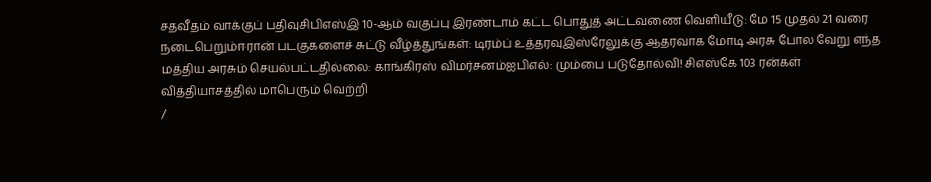சதவீதம் வாக்குப் பதிவுசிபிஎஸ்இ 10-ஆம் வகுப்பு இரண்டாம் கட்ட பொதுத் அட்டவணை வெளியீடு: மே 15 முதல் 21 வரை நடைபெறும்ஈரான் படகுகளைச் சுட்டு வீழ்த்துங்கள்: டிரம்ப் உத்தரவுஇஸ்ரேலுக்கு ஆதரவாக மோடி அரசு போல வேறு எந்த மத்திய அரசும் செயல்பட்டதில்லை: காங்கிரஸ் விமர்சனம்ஐபிஎல்: மும்பை படுதோல்வி! சிஎஸ்கே 103 ரன்கள் வித்தியாசத்தில் மாபெரும் வெற்றி
/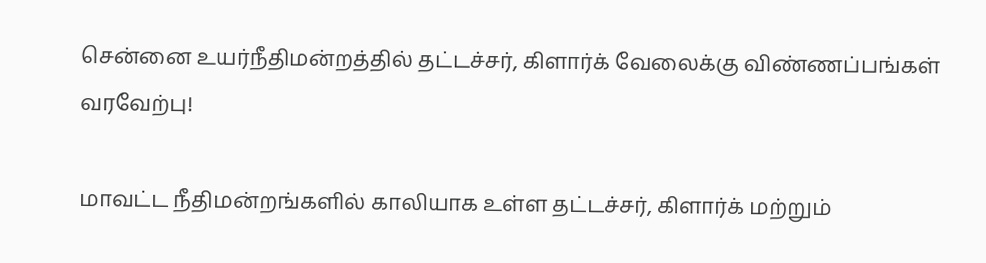சென்னை உயர்நீதிமன்றத்தில் தட்டச்சர், கிளார்க் வேலைக்கு விண்ணப்பங்கள் வரவேற்பு!

மாவட்ட நீதிமன்றங்களில் காலியாக உள்ள தட்டச்சர், கிளார்க் மற்றும்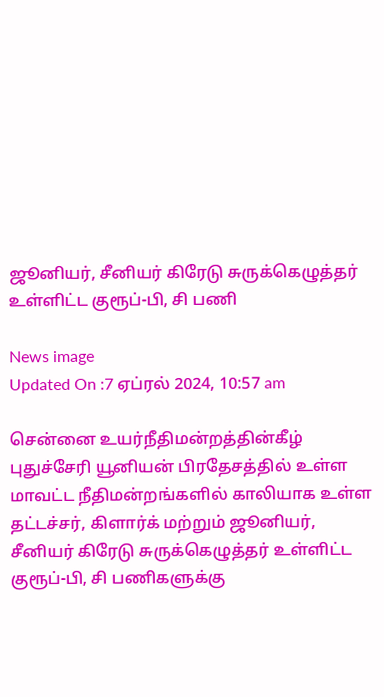ஜூனியர், சீனியர் கிரேடு சுருக்கெழுத்தர் உள்ளிட்ட குரூப்-பி, சி பணி

News image
Updated On :7 ஏப்ரல் 2024, 10:57 am

சென்னை உயர்நீதிமன்றத்தின்கீழ் புதுச்சேரி யூனியன் பிரதேசத்தில் உள்ள மாவட்ட நீதிமன்றங்களில் காலியாக உள்ள தட்டச்சர், கிளார்க் மற்றும் ஜூனியர், சீனியர் கிரேடு சுருக்கெழுத்தர் உள்ளிட்ட குரூப்-பி, சி பணிகளுக்கு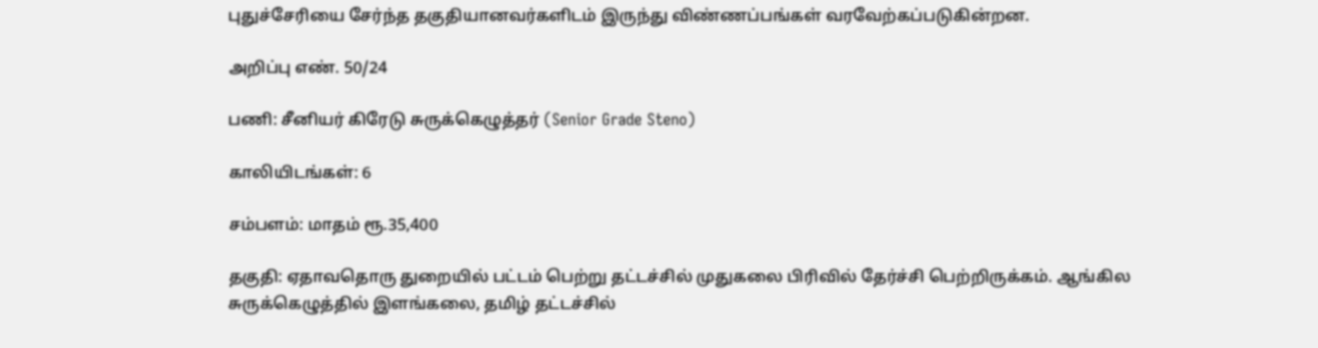புதுச்சேரியை சேர்ந்த தகுதியானவர்களிடம் இருந்து விண்ணப்பங்கள் வரவேற்கப்படுகின்றன.

அறிப்பு எண். 50/24

பணி: சீனியர் கிரேடு சுருக்கெழுத்தர் (Senior Grade Steno)

காலியிடங்கள்: 6

சம்பளம்: மாதம் ரூ.35,400

தகுதி: ஏதாவதொரு துறையில் பட்டம் பெற்று தட்டச்சில் முதுகலை பிரிவில் தேர்ச்சி பெற்றிருக்கம். ஆங்கில சுருக்கெழுத்தில் இளங்கலை, தமிழ் தட்டச்சில்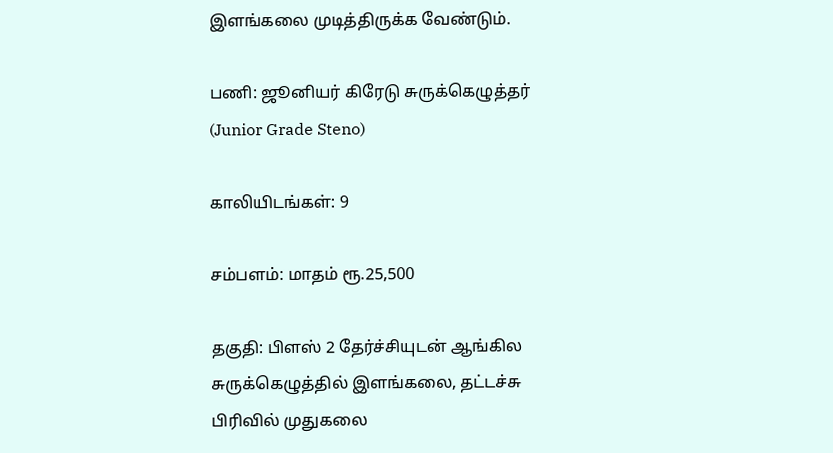இளங்கலை முடித்திருக்க வேண்டும்.

பணி: ஜூனியர் கிரேடு சுருக்கெழுத்தர் (Junior Grade Steno)

காலியிடங்கள்: 9

சம்பளம்: மாதம் ரூ.25,500

தகுதி: பிளஸ் 2 தேர்ச்சியுடன் ஆங்கில சுருக்கெழுத்தில் இளங்கலை, தட்டச்சு பிரிவில் முதுகலை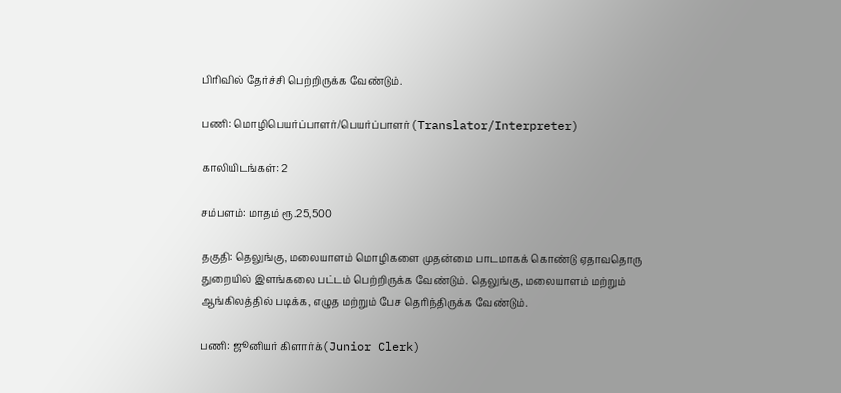பிரிவில் தேர்ச்சி பெற்றிருக்க வேண்டும்.

பணி: மொழிபெயர்ப்பாளர்/பெயர்ப்பாளர்(Translator/Interpreter)

காலியிடங்கள்: 2

சம்பளம்: மாதம் ரூ.25,500

தகுதி: தெலுங்கு, மலையாளம் மொழிகளை முதன்மை பாடமாகக் கொண்டு ஏதாவதொரு துறையில் இளங்கலை பட்டம் பெற்றிருக்க வேண்டும். தெலுங்கு, மலையாளம் மற்றும் ஆங்கிலத்தில் படிக்க, எழுத மற்றும் பேச தெரிந்திருக்க வேண்டும்.

பணி: ஜூனியர் கிளார்க்(Junior Clerk)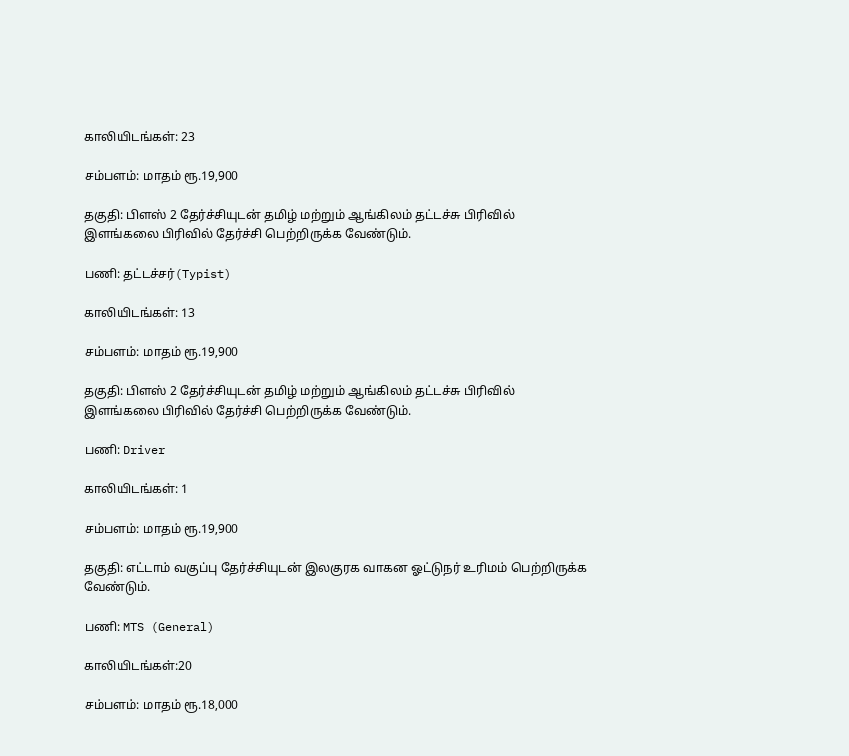காலியிடங்கள்: 23

சம்பளம்: மாதம் ரூ.19,900

தகுதி: பிளஸ் 2 தேர்ச்சியுடன் தமிழ் மற்றும் ஆங்கிலம் தட்டச்சு பிரிவில் இளங்கலை பிரிவில் தேர்ச்சி பெற்றிருக்க வேண்டும்.

பணி: தட்டச்சர்(Typist)

காலியிடங்கள்: 13

சம்பளம்: மாதம் ரூ.19,900

தகுதி: பிளஸ் 2 தேர்ச்சியுடன் தமிழ் மற்றும் ஆங்கிலம் தட்டச்சு பிரிவில் இளங்கலை பிரிவில் தேர்ச்சி பெற்றிருக்க வேண்டும்.

பணி: Driver

காலியிடங்கள்: 1

சம்பளம்: மாதம் ரூ.19,900

தகுதி: எட்டாம் வகுப்பு தேர்ச்சியுடன் இலகுரக வாகன ஓட்டுநர் உரிமம் பெற்றிருக்க வேண்டும்.

பணி: MTS (General)

காலியிடங்கள்:20

சம்பளம்: மாதம் ரூ.18,000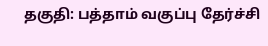தகுதி: பத்தாம் வகுப்பு தேர்ச்சி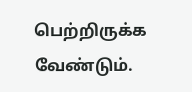பெற்றிருக்க வேண்டும்.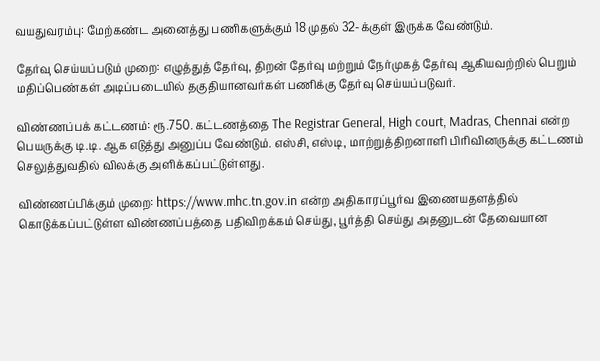வயதுவரம்பு: மேற்கண்ட அனைத்து பணிகளுக்கும் 18 முதல் 32-க்குள் இருக்க வேண்டும்.

தேர்வு செய்யப்படும் முறை: எழுத்துத் தேர்வு, திறன் தேர்வு மற்றும் நேர்முகத் தேர்வு ஆகியவற்றில் பெறும் மதிப்பெண்கள் அடிப்படையில் தகுதியானவர்கள் பணிக்கு தேர்வு செய்யப்படுவர்.

விண்ணப்பக் கட்டணம்: ரூ.750. கட்டணத்தை The Registrar General, High court, Madras, Chennai என்ற பெயருக்கு டி.டி. ஆக எடுத்து அனுப்ப வேண்டும். எஸ்சி, எஸ்டி, மாற்றுத்திறனாளி பிரிவினருக்கு கட்டணம் செலுத்துவதில் விலக்கு அளிக்கப்பட்டுள்ளது.

விண்ணப்பிக்கும் முறை: https://www.mhc.tn.gov.in என்ற அதிகாரப்பூர்வ இணையதளத்தில் கொடுக்கப்பட்டுள்ள விண்ணப்பத்தை பதிவிறக்கம் செய்து, பூர்த்தி செய்து அதனுடன் தேவையான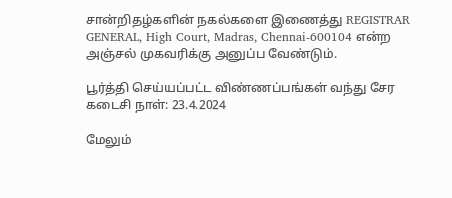சான்றிதழ்களின் நகல்களை இணைத்து REGISTRAR GENERAL, High Court, Madras, Chennai-600104 என்ற அஞ்சல் முகவரிக்கு அனுப்ப வேண்டும்.

பூர்த்தி செய்யப்பட்ட விண்ணப்பங்கள் வந்து சேர கடைசி நாள்: 23.4.2024

மேலும்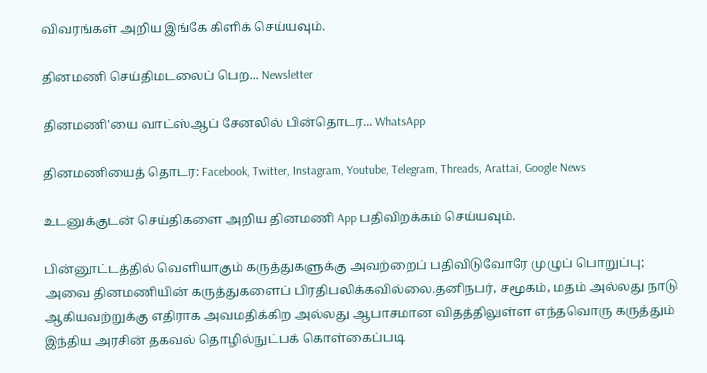விவரங்கள் அறிய இங்கே கிளிக் செய்யவும்.

தினமணி செய்திமடலைப் பெற... Newsletter

தினமணி'யை வாட்ஸ்ஆப் சேனலில் பின்தொடர... WhatsApp

தினமணியைத் தொடர: Facebook, Twitter, Instagram, Youtube, Telegram, Threads, Arattai, Google News

உடனுக்குடன் செய்திகளை அறிய தினமணி App பதிவிறக்கம் செய்யவும்.

பின்னூட்டத்தில் வெளியாகும் கருத்துகளுக்கு அவற்றைப் பதிவிடுவோரே முழுப் பொறுப்பு; அவை தினமணியின் கருத்துகளைப் பிரதிபலிக்கவில்லை.தனிநபர், சமூகம், மதம் அல்லது நாடு ஆகியவற்றுக்கு எதிராக அவமதிக்கிற அல்லது ஆபாசமான விதத்திலுள்ள எந்தவொரு கருத்தும் இந்திய அரசின் தகவல் தொழில்நுட்பக் கொள்கைப்படி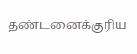தண்டனைக்குரிய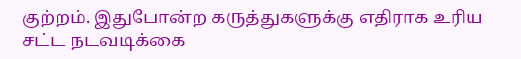குற்றம். இதுபோன்ற கருத்துகளுக்கு எதிராக உரிய சட்ட நடவடிக்கை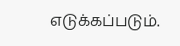எடுக்கப்படும்.